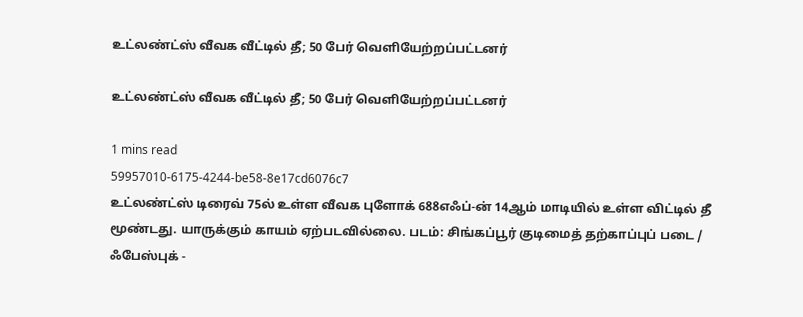உட்லண்ட்ஸ் வீவக வீட்டில் தீ; 50 பேர் வெளியேற்றப்பட்டனர்

உட்லண்ட்ஸ் வீவக வீட்டில் தீ; 50 பேர் வெளியேற்றப்பட்டனர்

1 mins read
59957010-6175-4244-be58-8e17cd6076c7
உட்லண்ட்ஸ் டிரைவ் 75ல் உள்ள வீவக புளோக் 688எஃப்-ன் 14ஆம் மாடியில் உள்ள விட்டில் தீ மூண்டது. யாருக்கும் காயம் ஏற்படவில்லை. படம்: சிங்கப்பூர் குடிமைத் தற்காப்புப் படை / ஃபேஸ்புக் -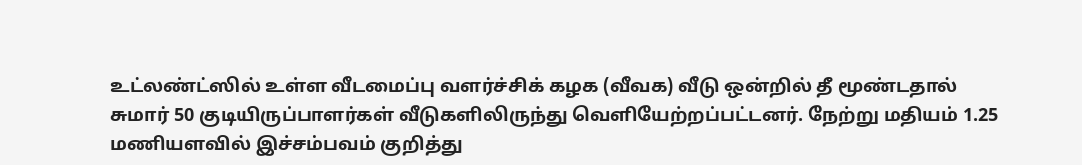உட்லண்ட்ஸில் உள்ள வீடமைப்பு வளர்ச்சிக் கழக (வீவக) வீடு ஒன்றில் தீ மூண்டதால் சுமார் 50 குடியிருப்பாளர்கள் வீடுகளிலிருந்து வெளியேற்றப்பட்டனர். நேற்று மதியம் 1.25 மணியளவில் இச்சம்பவம் குறித்து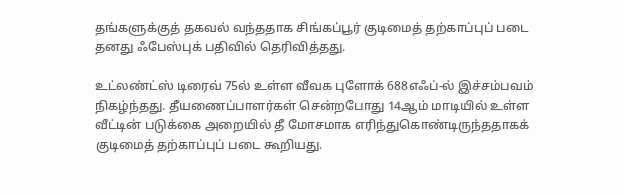தங்களுக்குத் தகவல் வந்ததாக சிங்கப்பூர் குடிமைத் தற்காப்புப் படை தனது ஃபேஸ்புக் பதிவில் தெரிவித்தது.

உட்லண்ட்ஸ் டிரைவ் 75ல் உள்ள வீவக புளோக் 688எஃப்-ல் இச்சம்பவம் நிகழ்ந்தது. தீயணைப்பாளர்கள் சென்றபோது 14ஆம் மாடியில் உள்ள வீட்டின் படுக்கை அறையில் தீ மோசமாக எரிந்துகொண்டிருந்ததாகக் குடிமைத் தற்காப்புப் படை கூறியது.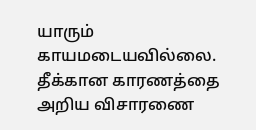யாரும் காயமடையவில்லை. தீக்கான காரணத்தை அறிய விசாரணை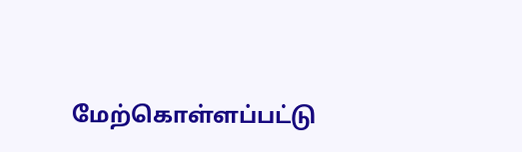மேற்கொள்ளப்பட்டு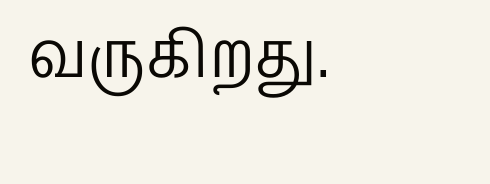வருகிறது.